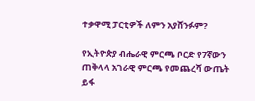ተቃዋሚ ፓርቲዎች ለምን አያሸንፉም?

የኢትዮጵያ ብሔራዊ ምርጫ ቦርድ የ7ኛውን ጠቅላላ አገራዊ ምርጫ የመጨረሻ ውጤት ይፋ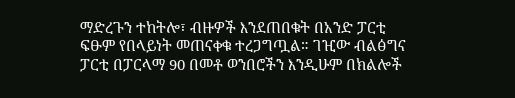ማድረጉን ተከትሎ፣ ብዙዎች እንደጠበቁት በአንድ ፓርቲ ፍፁም የበላይነት መጠናቀቁ ተረጋግጧል። ገዢው ብልፅግና ፓርቲ በፓርላማ 90 በመቶ ወንበሮችን እንዲሁም በክልሎች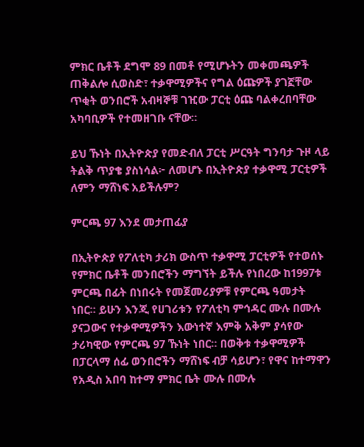ምክር ቤቶች ደግሞ 89 በመቶ የሚሆኑትን መቀመጫዎች ጠቅልሎ ሲወስድ፣ ተቃዋሚዎችና የግል ዕጩዎች ያገኟቸው ጥቂት ወንበሮች አብዛኞቹ ገዢው ፓርቲ ዕጩ ባልቀረበባቸው አካባቢዎች የተመዘገቡ ናቸው።

ይህ ኹነት በኢትዮጵያ የመድብለ ፓርቲ ሥርዓት ግንባታ ጉዞ ላይ ትልቅ ጥያቄ ያስነሳል፦ ለመሆኑ በኢትዮጵያ ተቃዋሚ ፓርቲዎች ለምን ማሸነፍ አይችሉም?

ምርጫ 97 እንደ መታጠፊያ

በኢትዮጵያ የፖለቲካ ታሪክ ውስጥ ተቃዋሚ ፓርቲዎች የተወሰኑ የምክር ቤቶች መንበሮችን ማግኘት ይችሉ የነበረው ከ1997ቱ ምርጫ በፊት በነበሩት የመጀመሪያዎቹ የምርጫ ዓመታት ነበር። ይሁን እንጂ የሀገሪቱን የፖለቲካ ምኅዳር ሙሉ በሙሉ ያናጋውና የተቃዋሚዎችን እውነተኛ እምቅ አቅም ያሳየው ታሪካዊው የምርጫ 97 ኹነት ነበር። በወቅቱ ተቃዋሚዎች በፓርላማ ሰፊ ወንበሮችን ማሸነፍ ብቻ ሳይሆን፣ የዋና ከተማዋን የአዲስ አበባ ከተማ ምክር ቤት ሙሉ በሙሉ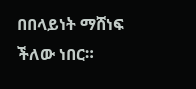በበላይነት ማሸነፍ ችለው ነበር።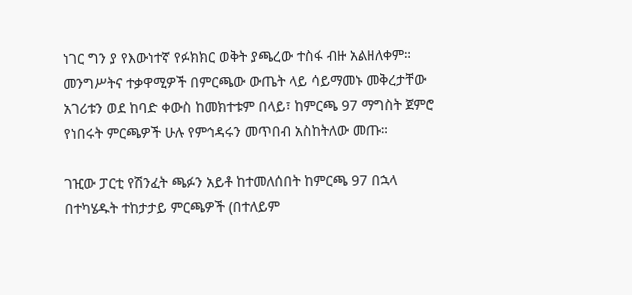ነገር ግን ያ የእውነተኛ የፉክክር ወቅት ያጫረው ተስፋ ብዙ አልዘለቀም። መንግሥትና ተቃዋሚዎች በምርጫው ውጤት ላይ ሳይማመኑ መቅረታቸው አገሪቱን ወደ ከባድ ቀውስ ከመክተቱም በላይ፣ ከምርጫ 97 ማግስት ጀምሮ የነበሩት ምርጫዎች ሁሉ የምኅዳሩን መጥበብ አስከትለው መጡ።

ገዢው ፓርቲ የሽንፈት ጫፉን አይቶ ከተመለሰበት ከምርጫ 97 በኋላ በተካሄዱት ተከታታይ ምርጫዎች (በተለይም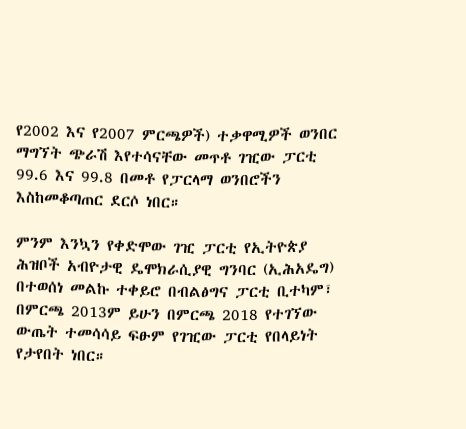የ2002 እና የ2007 ምርጫዎች) ተቃዋሚዎች ወንበር ማግኘት ጭራሽ እየተሳናቸው መጥቶ ገዢው ፓርቲ 99.6 እና 99.8 በመቶ የፓርላማ ወንበሮችን እስከመቆጣጠር ደርሶ ነበር።

ምንም እንኳን የቀድሞው ገዢ ፓርቲ የኢትዮጵያ ሕዝቦች አብዮታዊ ዴሞክራሲያዊ ግንባር (ኢሕአዴግ) በተወሰነ መልኩ ተቀይሮ በብልፅግና ፓርቲ ቢተካም፣ በምርጫ 2013ም ይሁን በምርጫ 2018 የተገኘው ውጤት ተመሳሳይ ፍፁም የገዢው ፓርቲ የበላይነት የታየበት ነበር።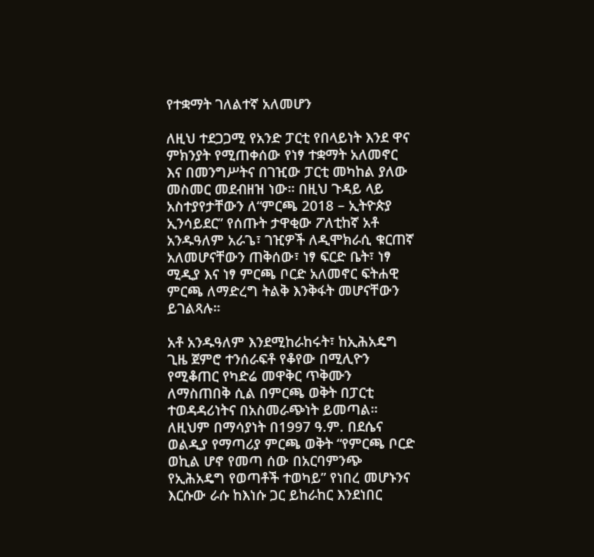የተቋማት ገለልተኛ አለመሆን

ለዚህ ተደጋጋሚ የአንድ ፓርቲ የበላይነት እንደ ዋና ምክንያት የሚጠቀሰው የነፃ ተቋማት አለመኖር እና በመንግሥትና በገዢው ፓርቲ መካከል ያለው መስመር መደብዘዝ ነው። በዚህ ጉዳይ ላይ አስተያየታቸውን ለ“ምርጫ 2018 – ኢትዮጵያ ኢንሳይደር” የሰጡት ታዋቂው ፖለቲከኛ አቶ አንዱዓለም አራጌ፣ ገዢዎች ለዲሞክራሲ ቁርጠኛ አለመሆናቸውን ጠቅሰው፣ ነፃ ፍርድ ቤት፣ ነፃ ሚዲያ እና ነፃ ምርጫ ቦርድ አለመኖር ፍትሐዊ ምርጫ ለማድረግ ትልቅ እንቅፋት መሆናቸውን ይገልጻሉ።

አቶ አንዱዓለም እንደሚከራከሩት፣ ከኢሕአዴግ ጊዜ ጀምሮ ተንሰራፍቶ የቆየው በሚሊዮን የሚቆጠር የካድሬ መዋቅር ጥቅሙን ለማስጠበቅ ሲል በምርጫ ወቅት በፓርቲ ተወዳዳሪነትና በአስመራጭነት ይመጣል። ለዚህም በማሳያነት በ1997 ዓ.ም. በደሴና ወልዲያ የማጣሪያ ምርጫ ወቅት “የምርጫ ቦርድ ወኪል ሆኖ የመጣ ሰው በአርባምንጭ የኢሕአዴግ የወጣቶች ተወካይ” የነበረ መሆኑንና እርሱው ራሱ ከእነሱ ጋር ይከራከር እንደነበር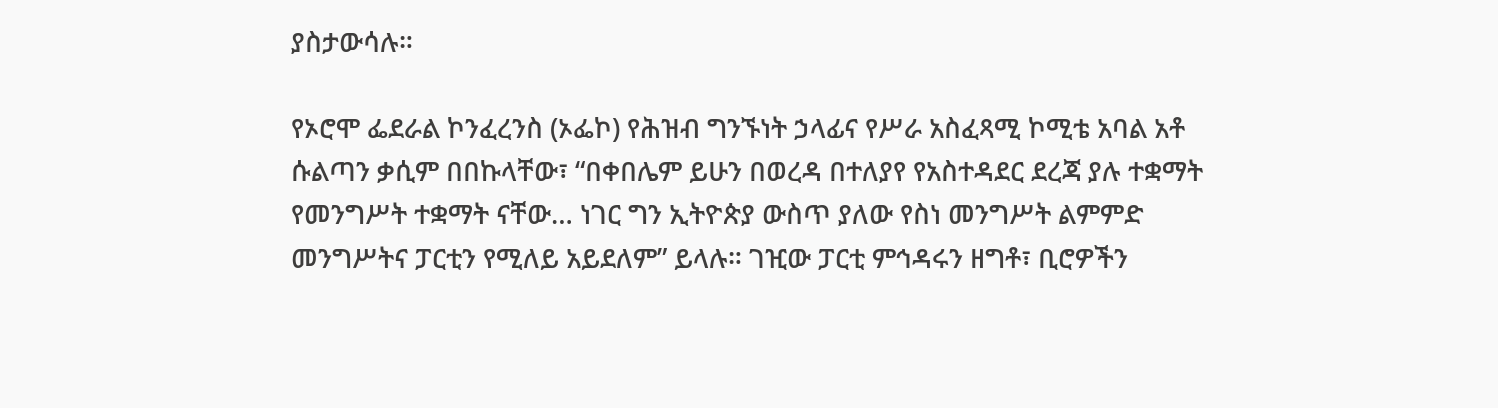ያስታውሳሉ።

የኦሮሞ ፌደራል ኮንፈረንስ (ኦፌኮ) የሕዝብ ግንኙነት ኃላፊና የሥራ አስፈጻሚ ኮሚቴ አባል አቶ ሱልጣን ቃሲም በበኩላቸው፣ “በቀበሌም ይሁን በወረዳ በተለያየ የአስተዳደር ደረጃ ያሉ ተቋማት የመንግሥት ተቋማት ናቸው… ነገር ግን ኢትዮጵያ ውስጥ ያለው የስነ መንግሥት ልምምድ መንግሥትና ፓርቲን የሚለይ አይደለም” ይላሉ። ገዢው ፓርቲ ምኅዳሩን ዘግቶ፣ ቢሮዎችን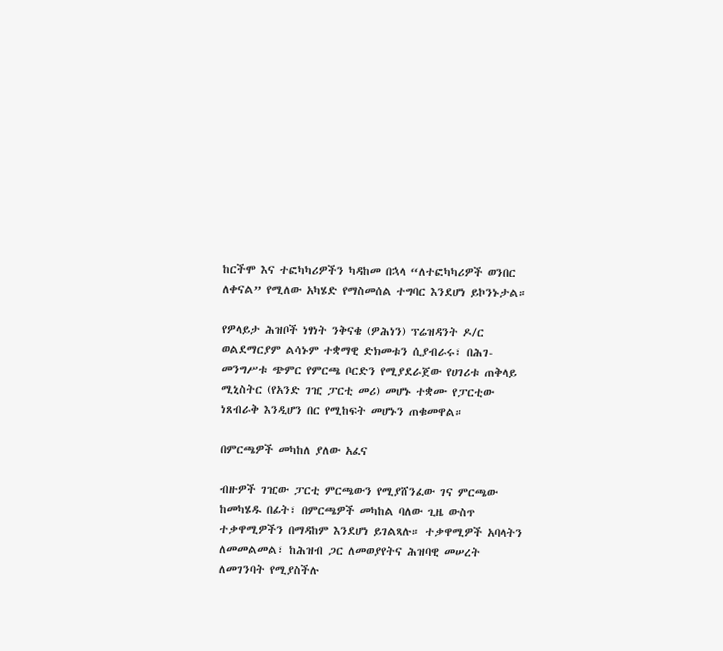ከርችሞ እና ተፎካካሪዎችን ካዳከመ በኋላ “ለተፎካካሪዎች ወንበር ለቀናል” የሚለው አካሄድ የማስመሰል ተግባር እንደሆነ ይኮንኑታል።

የዎላይታ ሕዝቦች ነፃነት ንቅናቄ (ዎሕነን) ፕሬዝዳንት ዶ/ር ወልደማርያም ልሳኑም ተቋማዊ ድክመቱን ሲያብራሩ፣ በሕገ-መንግሥቱ ጭምር የምርጫ ቦርድን የሚያደራጀው የሀገሪቱ ጠቅላይ ሚኒስትር (የአንድ ገዢ ፓርቲ መሪ) መሆኑ ተቋሙ የፓርቲው ነጸብራቅ እንዲሆን በር የሚከፍት መሆኑን ጠቁመዋል።

በምርጫዎች መካከለ ያለው አፈና

ብዙዎች ገዢው ፓርቲ ምርጫውን የሚያሸንፈው ገና ምርጫው ከመካሄዱ በፊት፣ በምርጫዎች መካከል ባለው ጊዜ ውስጥ ተቃዋሚዎችን በማዳከም እንደሆነ ይገልጻሉ። ተቃዋሚዎች አባላትን ለመመልመል፣ ከሕዝብ ጋር ለመወያየትና ሕዝባዊ መሠረት ለመገንባት የሚያስችሉ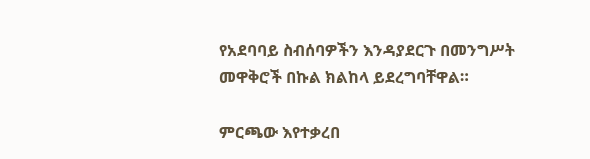የአደባባይ ስብሰባዎችን እንዳያደርጉ በመንግሥት መዋቅሮች በኩል ክልከላ ይደረግባቸዋል።

ምርጫው እየተቃረበ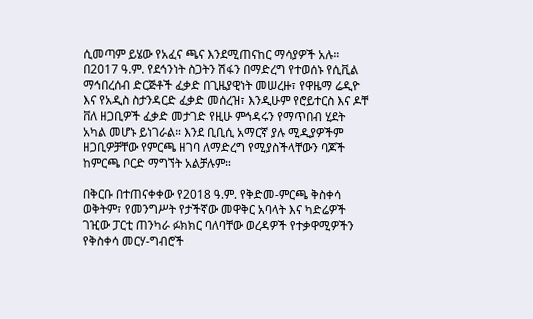ሲመጣም ይሄው የአፈና ጫና እንደሚጠናከር ማሳያዎች አሉ። በ2017 ዓ.ም. የደኅንነት ስጋትን ሽፋን በማድረግ የተወሰኑ የሲቪል ማኅበረሰብ ድርጅቶች ፈቃድ በጊዜያዊነት መሠረዙ፣ የዋዜማ ሬዲዮ እና የአዲስ ስታንዳርድ ፈቃድ መሰረዝ፣ እንዲሁም የሮይተርስ እና ዶቸ ቨለ ዘጋቢዎች ፈቃድ መታገድ የዚሁ ምኅዳሩን የማጥበብ ሂደት አካል መሆኑ ይነገራል። እንደ ቢቢሲ አማርኛ ያሉ ሚዲያዎችም ዘጋቢዎቻቸው የምርጫ ዘገባ ለማድረግ የሚያስችላቸውን ባጆች ከምርጫ ቦርድ ማግኘት አልቻሉም።

በቅርቡ በተጠናቀቀው የ2018 ዓ.ም. የቅድመ-ምርጫ ቅስቀሳ ወቅትም፣ የመንግሥት የታችኛው መዋቅር አባላት እና ካድሬዎች ገዢው ፓርቲ ጠንካራ ፉክክር ባለባቸው ወረዳዎች የተቃዋሚዎችን የቅስቀሳ መርሃ-ግብሮች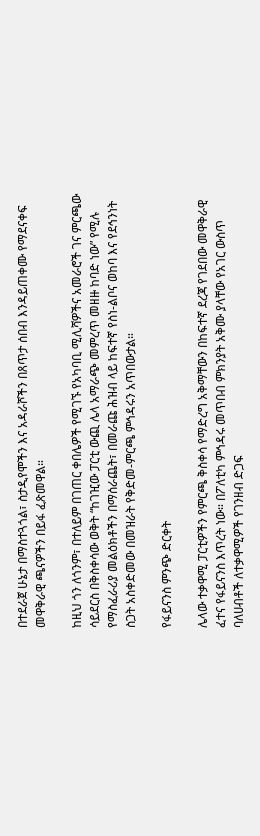በተደራጀ ሁኔታ በማስተጓጎል፣ ስታዲየሞችን እና አዳራሾችን በጸጥታ ሰበብ እንዳይጠቀሙ የማደናቀፍ መዋቅራዊ ጫናዎችን በይፋ ፈጽመዋል።

ከዚህ ጎን ለጎንም፣ በተለይም በገጠር ቀበሌዎች የሚገኙ የአካባቢ ሚሊሻዎችና አመራሮች ገና ምርጫው ሳይደርስ በቅስቀሳው ወቅት “ከገዢው ፓርቲ ውጪ ሌላ አማራጭ መምረጥ መዘዙ ከባድ ነው” የሚሉ የማስፈራሪያ መልዕክቶችን በማሰራጨት፣ በመራጩ ሕዝብ ላይ ከፍተኛ የስነ-ልቦና ወከባ እና የደኅንነት ስጋት አስቀድመው በመዝራት የቅድመ-ምርጫ ምኅዳሩን አጥበውታል።

የፋይናንስ ምንጭ ድርቀት

ሌላው ተቃዋሚ ፓርቲዎችን የምርጫ ቅስቀሳ የማድረግ አቅማቸውን በከፍተኛ ደረጃ የገደበው መዋቅራዊ ፈተና የፋይናንስ እጥረት ነው። በፖለቲካ ምኅዳሩ መጥበብ ምክንያት አቅሙ ያላቸው የአገር ውስጥ ባለሀብቶች ለተቃዋሚዎች የገንዘብ ድጋፍ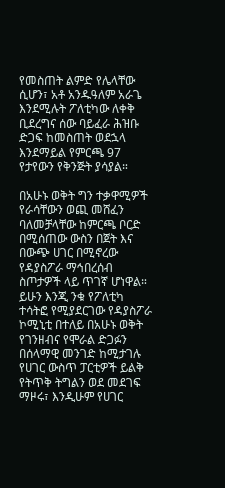የመስጠት ልምድ የሌላቸው ሲሆን፣ አቶ አንዱዓለም አራጌ እንደሚሉት ፖለቲካው ለቀቅ ቢደረግና ሰው ባይፈራ ሕዝቡ ድጋፍ ከመስጠት ወደኋላ እንደማይል የምርጫ 97 የታየውን የቅንጅት ያሳያል።

በአሁኑ ወቅት ግን ተቃዋሚዎች የራሳቸውን ወጪ መሸፈን ባለመቻላቸው ከምርጫ ቦርድ በሚሰጠው ውስን በጀት እና በውጭ ሀገር በሚኖረው የዳያስፖራ ማኅበረሰብ ስጦታዎች ላይ ጥገኛ ሆነዋል። ይሁን እንጂ ንቁ የፖለቲካ ተሳትፎ የሚያደርገው የዳያስፖራ ኮሚኒቲ በተለይ በአሁኑ ወቅት የገንዘብና የሞራል ድጋፉን በሰላማዊ መንገድ ከሚታገሉ የሀገር ውስጥ ፓርቲዎች ይልቅ የትጥቅ ትግልን ወደ መደገፍ ማዞሩ፣ እንዲሁም የሀገር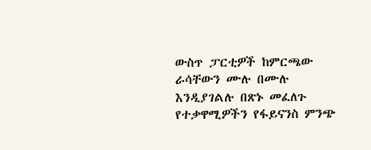ውስጥ ፓርቲዎች ከምርጫው ራሳቸውን ሙሉ በሙሉ እንዲያገልሉ በጽኑ መፈለጉ የተቃዋሚዎችን የፋይናንስ ምንጭ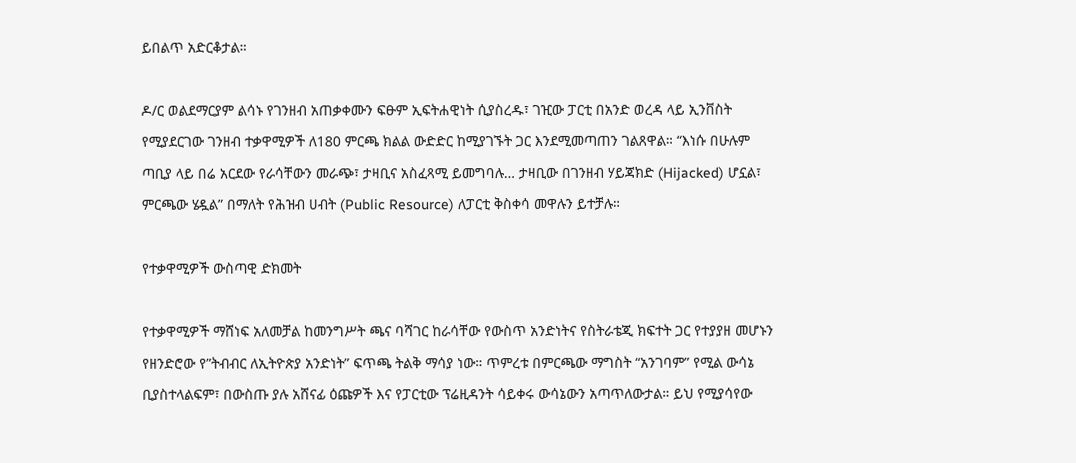ይበልጥ አድርቆታል።

ዶ/ር ወልደማርያም ልሳኑ የገንዘብ አጠቃቀሙን ፍፁም ኢፍትሐዊነት ሲያስረዱ፣ ገዢው ፓርቲ በአንድ ወረዳ ላይ ኢንቨስት የሚያደርገው ገንዘብ ተቃዋሚዎች ለ180 ምርጫ ክልል ውድድር ከሚያገኙት ጋር እንደሚመጣጠን ገልጸዋል። “እነሱ በሁሉም ጣቢያ ላይ በሬ አርደው የራሳቸውን መራጭ፣ ታዛቢና አስፈጻሚ ይመግባሉ… ታዛቢው በገንዘብ ሃይጃክድ (Hijacked) ሆኗል፣ ምርጫው ሄዷል” በማለት የሕዝብ ሀብት (Public Resource) ለፓርቲ ቅስቀሳ መዋሉን ይተቻሉ።

የተቃዋሚዎች ውስጣዊ ድክመት

የተቃዋሚዎች ማሸነፍ አለመቻል ከመንግሥት ጫና ባሻገር ከራሳቸው የውስጥ አንድነትና የስትራቴጂ ክፍተት ጋር የተያያዘ መሆኑን የዘንድሮው የ”ትብብር ለኢትዮጵያ አንድነት” ፍጥጫ ትልቅ ማሳያ ነው። ጥምረቱ በምርጫው ማግስት “አንገባም” የሚል ውሳኔ ቢያስተላልፍም፣ በውስጡ ያሉ አሸናፊ ዕጩዎች እና የፓርቲው ፕሬዚዳንት ሳይቀሩ ውሳኔውን አጣጥለውታል። ይህ የሚያሳየው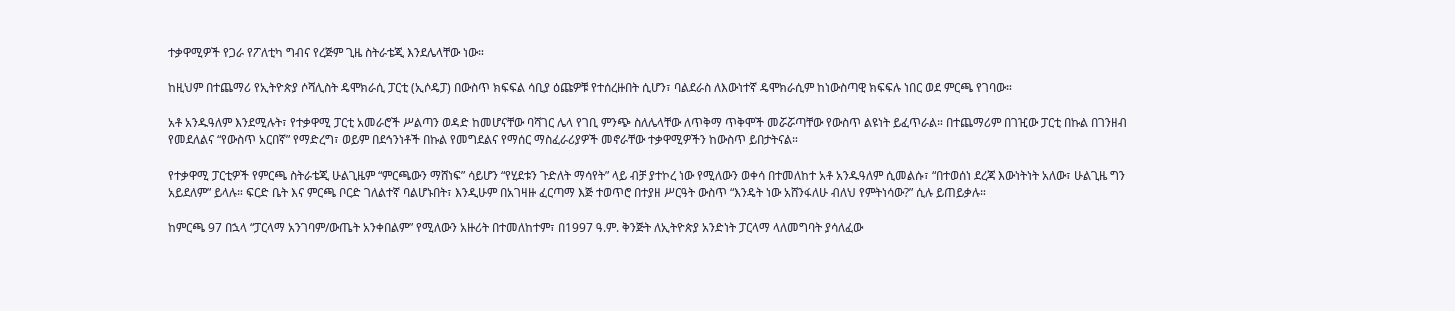ተቃዋሚዎች የጋራ የፖለቲካ ግብና የረጅም ጊዜ ስትራቴጂ እንደሌላቸው ነው።

ከዚህም በተጨማሪ የኢትዮጵያ ሶሻሊስት ዴሞክራሲ ፓርቲ (ኢሶዴፓ) በውስጥ ክፍፍል ሳቢያ ዕጩዎቹ የተሰረዙበት ሲሆን፣ ባልደራስ ለእውነተኛ ዴሞክራሲም ከነውስጣዊ ክፍፍሉ ነበር ወደ ምርጫ የገባው።

አቶ አንዱዓለም እንደሚሉት፣ የተቃዋሚ ፓርቲ አመራሮች ሥልጣን ወዳድ ከመሆናቸው ባሻገር ሌላ የገቢ ምንጭ ስለሌላቸው ለጥቅማ ጥቅሞች መሯሯጣቸው የውስጥ ልዩነት ይፈጥራል። በተጨማሪም በገዢው ፓርቲ በኩል በገንዘብ የመደለልና “የውስጥ አርበኛ” የማድረግ፣ ወይም በደኅንነቶች በኩል የመግደልና የማሰር ማስፈራሪያዎች መኖራቸው ተቃዋሚዎችን ከውስጥ ይበታትናል።

የተቃዋሚ ፓርቲዎች የምርጫ ስትራቴጂ ሁልጊዜም “ምርጫውን ማሸነፍ” ሳይሆን “የሂደቱን ጉድለት ማሳየት” ላይ ብቻ ያተኮረ ነው የሚለውን ወቀሳ በተመለከተ አቶ አንዱዓለም ሲመልሱ፣ “በተወሰነ ደረጃ እውነትነት አለው፣ ሁልጊዜ ግን አይደለም” ይላሉ። ፍርድ ቤት እና ምርጫ ቦርድ ገለልተኛ ባልሆኑበት፣ እንዲሁም በአገዛዙ ፈርጣማ እጅ ተወጥሮ በተያዘ ሥርዓት ውስጥ “እንዴት ነው አሸንፋለሁ ብለህ የምትነሳው?” ሲሉ ይጠይቃሉ።

ከምርጫ 97 በኋላ “ፓርላማ አንገባም/ውጤት አንቀበልም” የሚለውን አዙሪት በተመለከተም፣ በ1997 ዓ.ም. ቅንጅት ለኢትዮጵያ አንድነት ፓርላማ ላለመግባት ያሳለፈው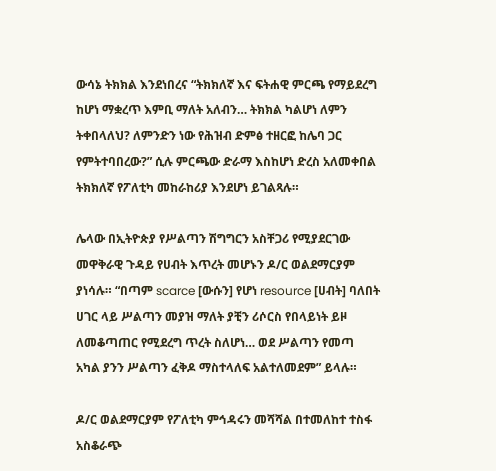ውሳኔ ትክክል እንደነበረና “ትክክለኛ እና ፍትሐዊ ምርጫ የማይደረግ ከሆነ ማቋረጥ እምቢ ማለት አለብን… ትክክል ካልሆነ ለምን ትቀበላለህ? ለምንድን ነው የሕዝብ ድምፅ ተዘርፎ ከሌባ ጋር የምትተባበረው?” ሲሉ ምርጫው ድራማ እስከሆነ ድረስ አለመቀበል ትክክለኛ የፖለቲካ መከራከሪያ እንደሆነ ይገልጻሉ።

ሌላው በኢትዮጵያ የሥልጣን ሽግግርን አስቸጋሪ የሚያደርገው መዋቅራዊ ጉዳይ የሀብት እጥረት መሆኑን ዶ/ር ወልደማርያም ያነሳሉ። “በጣም scarce [ውሱን] የሆነ resource [ሀብት] ባለበት ሀገር ላይ ሥልጣን መያዝ ማለት ያቺን ሪሶርስ የበላይነት ይዞ ለመቆጣጠር የሚደረግ ጥረት ስለሆነ… ወደ ሥልጣን የመጣ አካል ያንን ሥልጣን ፈቅዶ ማስተላለፍ አልተለመደም” ይላሉ።

ዶ/ር ወልደማርያም የፖለቲካ ምኅዳሩን መሻሻል በተመለከተ ተስፋ አስቆራጭ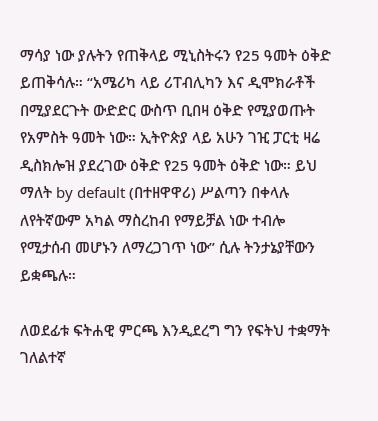ማሳያ ነው ያሉትን የጠቅላይ ሚኒስትሩን የ25 ዓመት ዕቅድ ይጠቅሳሉ። “አሜሪካ ላይ ሪፐብሊካን እና ዲሞክራቶች በሚያደርጉት ውድድር ውስጥ ቢበዛ ዕቅድ የሚያወጡት የአምስት ዓመት ነው። ኢትዮጵያ ላይ አሁን ገዢ ፓርቲ ዛሬ ዲስክሎዝ ያደረገው ዕቅድ የ25 ዓመት ዕቅድ ነው። ይህ ማለት by default (በተዘዋዋሪ) ሥልጣን በቀላሉ ለየትኛውም አካል ማስረከብ የማይቻል ነው ተብሎ የሚታሰብ መሆኑን ለማረጋገጥ ነው” ሲሉ ትንታኔያቸውን ይቋጫሉ።

ለወደፊቱ ፍትሐዊ ምርጫ እንዲደረግ ግን የፍትህ ተቋማት ገለልተኛ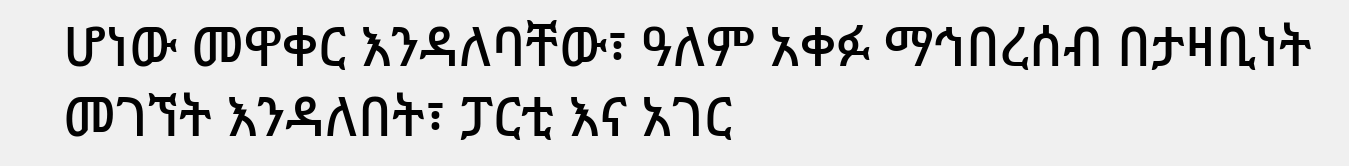ሆነው መዋቀር እንዳለባቸው፣ ዓለም አቀፉ ማኅበረሰብ በታዛቢነት መገኘት እንዳለበት፣ ፓርቲ እና አገር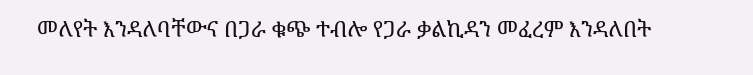መለየት እንዳለባቸውና በጋራ ቁጭ ተብሎ የጋራ ቃልኪዳን መፈረም እንዳለበት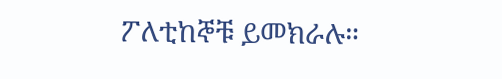ፖለቲከኞቹ ይመክራሉ።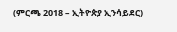(ምርጫ 2018 – ኢትዮጵያ ኢንሳይደር)